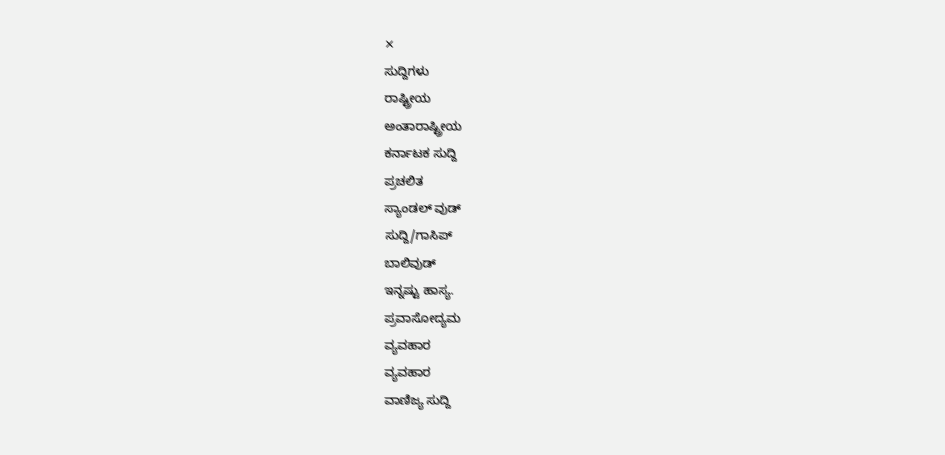✕
ಸುದ್ದಿಗಳು
ರಾಷ್ಟ್ರೀಯ
ಅಂತಾರಾಷ್ಟ್ರೀಯ
ಕರ್ನಾಟಕ ಸುದ್ದಿ
ಪ್ರಚಲಿತ
ಸ್ಯಾಂಡಲ್ ವುಡ್
ಸುದ್ದಿ/ಗಾಸಿಪ್
ಬಾಲಿವುಡ್
ಇನ್ನಷ್ಟು ಹಾಸ್ಯ.
ಪ್ರವಾಸೋದ್ಯಮ
ವ್ಯವಹಾರ
ವ್ಯವಹಾರ
ವಾಣಿಜ್ಯ ಸುದ್ದಿ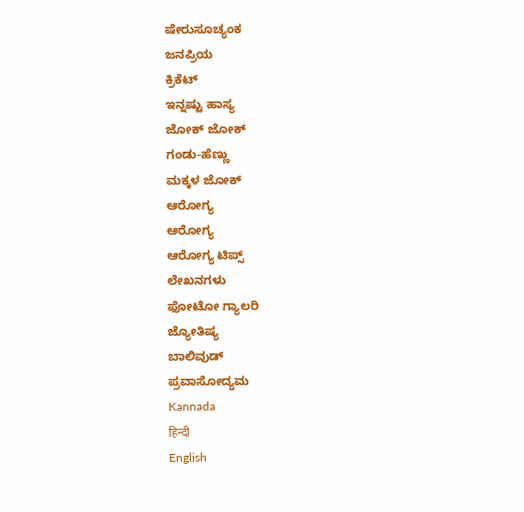ಷೇರುಸೂಚ್ಯಂಕ
ಜನಪ್ರಿಯ
ಕ್ರಿಕೆಟ್
ಇನ್ನಷ್ಟು ಹಾಸ್ಯ
ಜೋಕ್ ಜೋಕ್
ಗಂಡು-ಹೆಣ್ಣು
ಮಕ್ಕಳ ಜೋಕ್
ಆರೋಗ್ಯ
ಆರೋಗ್ಯ
ಆರೋಗ್ಯ ಟಿಪ್ಸ್
ಲೇಖನಗಳು
ಫೋಟೋ ಗ್ಯಾಲರಿ
ಜ್ಯೋತಿಷ್ಯ
ಬಾಲಿವುಡ್
ಪ್ರವಾಸೋದ್ಯಮ
Kannada
हिन्दी
English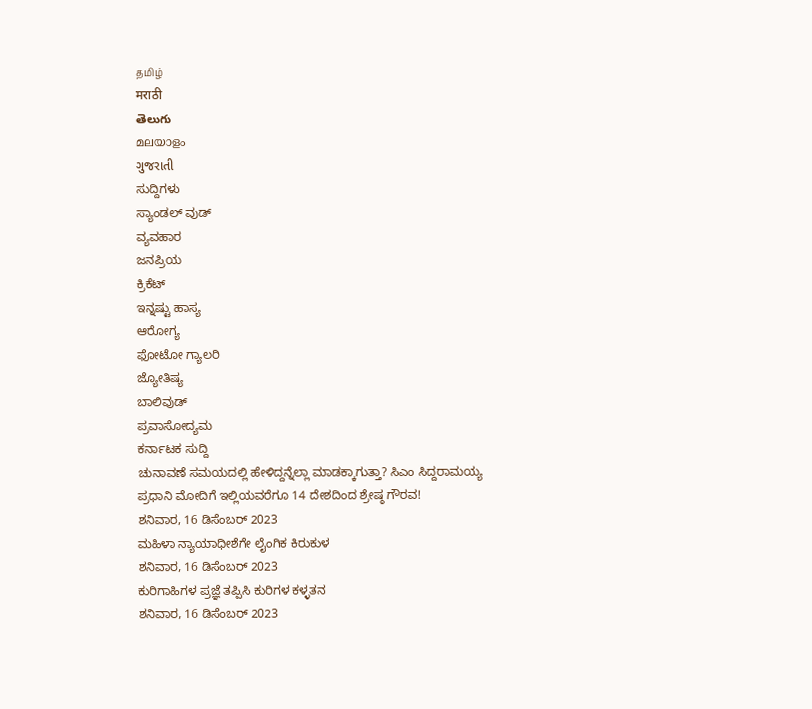தமிழ்
मराठी
తెలుగు
മലയാളം
ગુજરાતી
ಸುದ್ದಿಗಳು
ಸ್ಯಾಂಡಲ್ ವುಡ್
ವ್ಯವಹಾರ
ಜನಪ್ರಿಯ
ಕ್ರಿಕೆಟ್
ಇನ್ನಷ್ಟು ಹಾಸ್ಯ
ಆರೋಗ್ಯ
ಫೋಟೋ ಗ್ಯಾಲರಿ
ಜ್ಯೋತಿಷ್ಯ
ಬಾಲಿವುಡ್
ಪ್ರವಾಸೋದ್ಯಮ
ಕರ್ನಾಟಕ ಸುದ್ದಿ
ಚುನಾವಣೆ ಸಮಯದಲ್ಲಿ ಹೇಳಿದ್ದನ್ನೆಲ್ಲಾ ಮಾಡಕ್ಕಾಗುತ್ತಾ? ಸಿಎಂ ಸಿದ್ದರಾಮಯ್ಯ
ಪ್ರಧಾನಿ ಮೋದಿಗೆ ಇಲ್ಲಿಯವರೆಗೂ 14 ದೇಶದಿಂದ ಶ್ರೇಷ್ಠ ಗೌರವ!
ಶನಿವಾರ, 16 ಡಿಸೆಂಬರ್ 2023
ಮಹಿಳಾ ನ್ಯಾಯಾಧೀಶೆಗೇ ಲೈಂಗಿಕ ಕಿರುಕುಳ
ಶನಿವಾರ, 16 ಡಿಸೆಂಬರ್ 2023
ಕುರಿಗಾಹಿಗಳ ಪ್ರಜ್ಞೆ ತಪ್ಪಿಸಿ ಕುರಿಗಳ ಕಳ್ಳತನ
ಶನಿವಾರ, 16 ಡಿಸೆಂಬರ್ 2023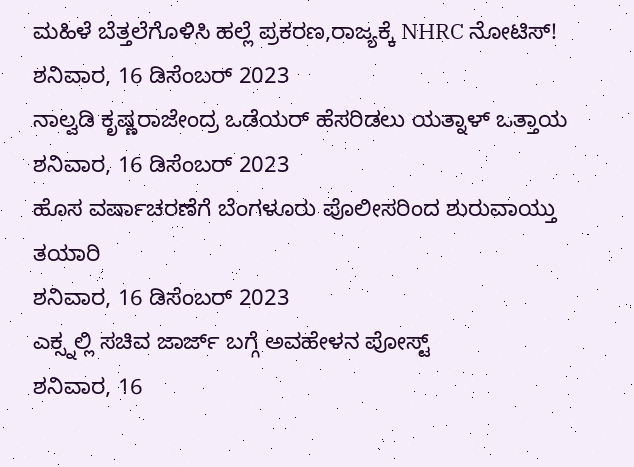ಮಹಿಳೆ ಬೆತ್ತಲೆಗೊಳಿಸಿ ಹಲ್ಲೆ ಪ್ರಕರಣ,ರಾಜ್ಯಕ್ಕೆ NHRC ನೋಟಿಸ್!
ಶನಿವಾರ, 16 ಡಿಸೆಂಬರ್ 2023
ನಾಲ್ವಡಿ ಕೃಷ್ಣರಾಜೇಂದ್ರ ಒಡೆಯರ್ ಹೆಸರಿಡಲು ಯತ್ನಾಳ್ ಒತ್ತಾಯ
ಶನಿವಾರ, 16 ಡಿಸೆಂಬರ್ 2023
ಹೊಸ ವರ್ಷಾಚರಣೆಗೆ ಬೆಂಗಳೂರು ಪೊಲೀಸರಿಂದ ಶುರುವಾಯ್ತು ತಯಾರಿ
ಶನಿವಾರ, 16 ಡಿಸೆಂಬರ್ 2023
ಎಕ್ಸ್ನಲ್ಲಿ ಸಚಿವ ಜಾರ್ಜ್ ಬಗ್ಗೆ ಅವಹೇಳನ ಪೋಸ್ಟ್
ಶನಿವಾರ, 16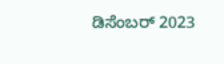ಡಿಸೆಂಬರ್ 2023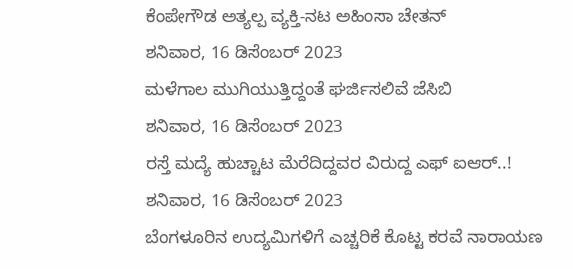ಕೆಂಪೇಗೌಡ ಅತ್ಯಲ್ಪ ವ್ಯಕ್ತಿ-ನಟ ಅಹಿಂಸಾ ಚೇತನ್
ಶನಿವಾರ, 16 ಡಿಸೆಂಬರ್ 2023
ಮಳೆಗಾಲ ಮುಗಿಯುತ್ತಿದ್ದಂತೆ ಘರ್ಜಿಸಲಿವೆ ಜೆಸಿಬಿ
ಶನಿವಾರ, 16 ಡಿಸೆಂಬರ್ 2023
ರಸ್ತೆ ಮದ್ಯೆ ಹುಚ್ಚಾಟ ಮೆರೆದಿದ್ದವರ ವಿರುದ್ದ ಎಫ್ ಐಆರ್..!
ಶನಿವಾರ, 16 ಡಿಸೆಂಬರ್ 2023
ಬೆಂಗಳೂರಿನ ಉದ್ಯಮಿಗಳಿಗೆ ಎಚ್ಚರಿಕೆ ಕೊಟ್ಟ ಕರವೆ ನಾರಾಯಣ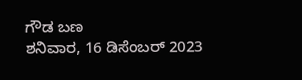ಗೌಡ ಬಣ
ಶನಿವಾರ, 16 ಡಿಸೆಂಬರ್ 2023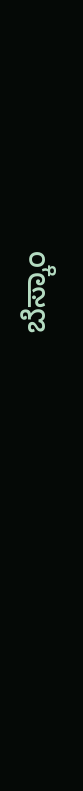ಬೆಸ್ಕಾಂ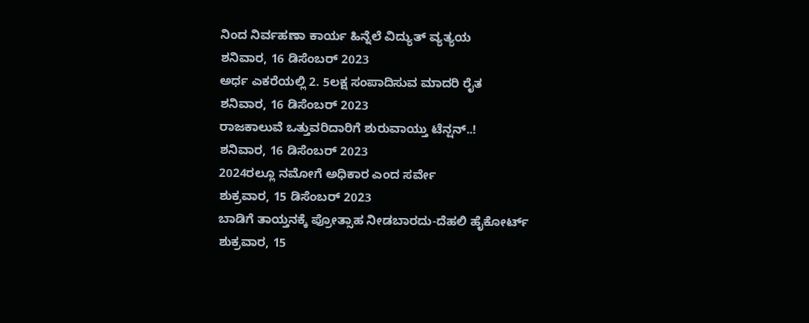ನಿಂದ ನಿರ್ವಹಣಾ ಕಾರ್ಯ ಹಿನ್ನೆಲೆ ವಿದ್ಯುತ್ ವ್ಯತ್ಯಯ
ಶನಿವಾರ, 16 ಡಿಸೆಂಬರ್ 2023
ಅರ್ಧ ಎಕರೆಯಲ್ಲಿ 2. 5ಲಕ್ಷ ಸಂಪಾದಿಸುವ ಮಾದರಿ ರೈತ
ಶನಿವಾರ, 16 ಡಿಸೆಂಬರ್ 2023
ರಾಜಕಾಲುವೆ ಒತ್ತುವರಿದಾರಿಗೆ ಶುರುವಾಯ್ತು ಟೆನ್ಷನ್..!
ಶನಿವಾರ, 16 ಡಿಸೆಂಬರ್ 2023
2024ರಲ್ಲೂ ನಮೋಗೆ ಅಧಿಕಾರ ಎಂದ ಸರ್ವೇ
ಶುಕ್ರವಾರ, 15 ಡಿಸೆಂಬರ್ 2023
ಬಾಡಿಗೆ ತಾಯ್ತನಕ್ಕೆ ಪ್ರೋತ್ಸಾಹ ನೀಡಬಾರದು-ದೆಹಲಿ ಹೈಕೋರ್ಟ್
ಶುಕ್ರವಾರ, 15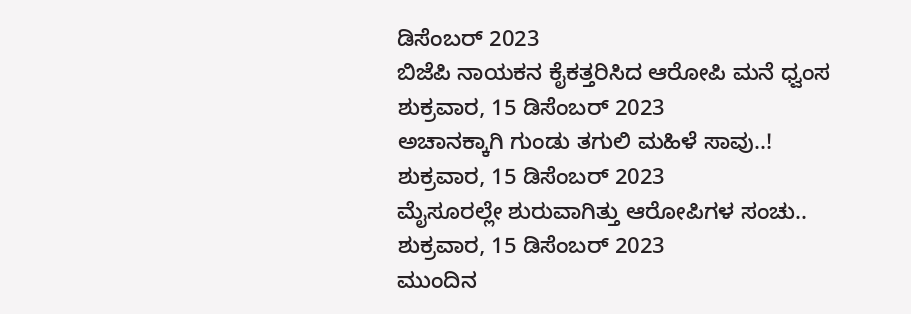ಡಿಸೆಂಬರ್ 2023
ಬಿಜೆಪಿ ನಾಯಕನ ಕೈಕತ್ತರಿಸಿದ ಆರೋಪಿ ಮನೆ ಧ್ವಂಸ
ಶುಕ್ರವಾರ, 15 ಡಿಸೆಂಬರ್ 2023
ಅಚಾನಕ್ಕಾಗಿ ಗುಂಡು ತಗುಲಿ ಮಹಿಳೆ ಸಾವು..!
ಶುಕ್ರವಾರ, 15 ಡಿಸೆಂಬರ್ 2023
ಮೈಸೂರಲ್ಲೇ ಶುರುವಾಗಿತ್ತು ಆರೋಪಿಗಳ ಸಂಚು..
ಶುಕ್ರವಾರ, 15 ಡಿಸೆಂಬರ್ 2023
ಮುಂದಿನ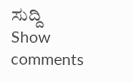ಸುದ್ದಿ
Show comments